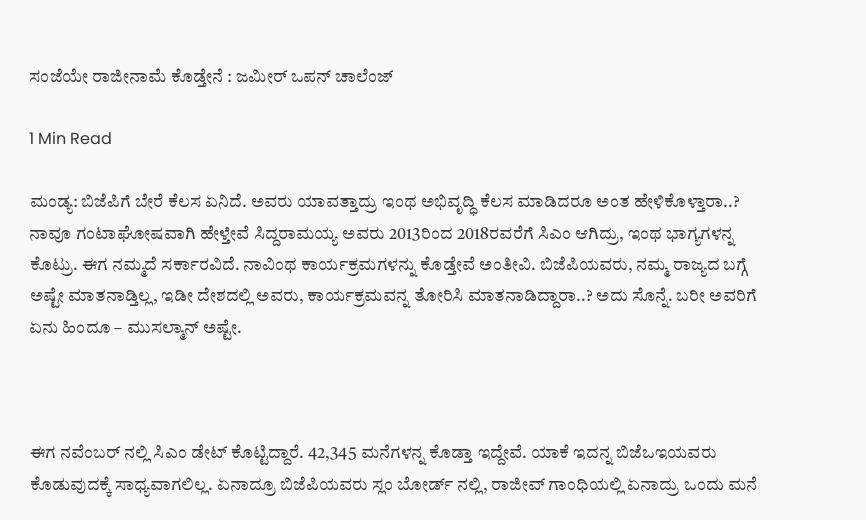ಸಂಜೆಯೇ ರಾಜೀನಾಮೆ ಕೊಡ್ತೇನೆ : ಜಮೀರ್ ಒಪನ್ ಚಾಲೆಂಜ್

1 Min Read

ಮಂಡ್ಯ: ಬಿಜೆಪಿಗೆ ಬೇರೆ ಕೆಲಸ ಏನಿದೆ. ಅವರು ಯಾವತ್ತಾದ್ರು ಇಂಥ ಅಭಿವೃದ್ಧಿ ಕೆಲಸ ಮಾಡಿದರೂ ಅಂತ ಹೇಳಿಕೊಳ್ತಾರಾ..? ನಾವೂ ಗಂಟಾಘೋಷವಾಗಿ ಹೇಳ್ತೇವೆ ಸಿದ್ದರಾಮಯ್ಯ ಅವರು 2013ರಿಂದ 2018ರವರೆಗೆ ಸಿಎಂ ಆಗಿದ್ರು, ಇಂಥ ಭಾಗ್ಯಗಳನ್ನ ಕೊಟ್ರು. ಈಗ ನಮ್ಮದೆ ಸರ್ಕಾರವಿದೆ. ನಾವಿಂಥ ಕಾರ್ಯಕ್ರಮಗಳನ್ನು ಕೊಡ್ತೇವೆ ಅಂತೀವಿ. ಬಿಜೆಪಿಯವರು, ನಮ್ಮ ರಾಜ್ಯದ ಬಗ್ಗೆ ಅಷ್ಟೇ ಮಾತನಾಡ್ತಿಲ್ಲ, ಇಡೀ ದೇಶದಲ್ಲಿ ಅವರು, ಕಾರ್ಯಕ್ರಮವನ್ನ ತೋರಿಸಿ ಮಾತನಾಡಿದ್ದಾರಾ..? ಅದು ಸೊನ್ನೆ. ಬರೀ ಅವರಿಗೆ ಏನು ಹಿಂದೂ – ಮುಸಲ್ಮಾನ್ ಅಷ್ಟೇ.



ಈಗ ನವೆಂಬರ್ ನಲ್ಲಿ ಸಿಎಂ ಡೇಟ್ ಕೊಟ್ಟಿದ್ದಾರೆ. 42,345 ಮನೆಗಳನ್ನ ಕೊಡ್ತಾ ಇದ್ದೇವೆ. ಯಾಕೆ ಇದನ್ನ ಬಿಜೆಒಇಯವರು ಕೊಡುವುದಕ್ಕೆ ಸಾಧ್ಯವಾಗಲಿಲ್ಲ. ಏನಾದ್ರೂ ಬಿಜೆಪಿಯವರು ಸ್ಲಂ ಬೋರ್ಡ್ ನಲ್ಲಿ, ರಾಜೀವ್ ಗಾಂಧಿಯಲ್ಲಿ ಏನಾದ್ರು ಒಂದು ಮನೆ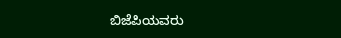ಬಿಜೆಪಿಯವರು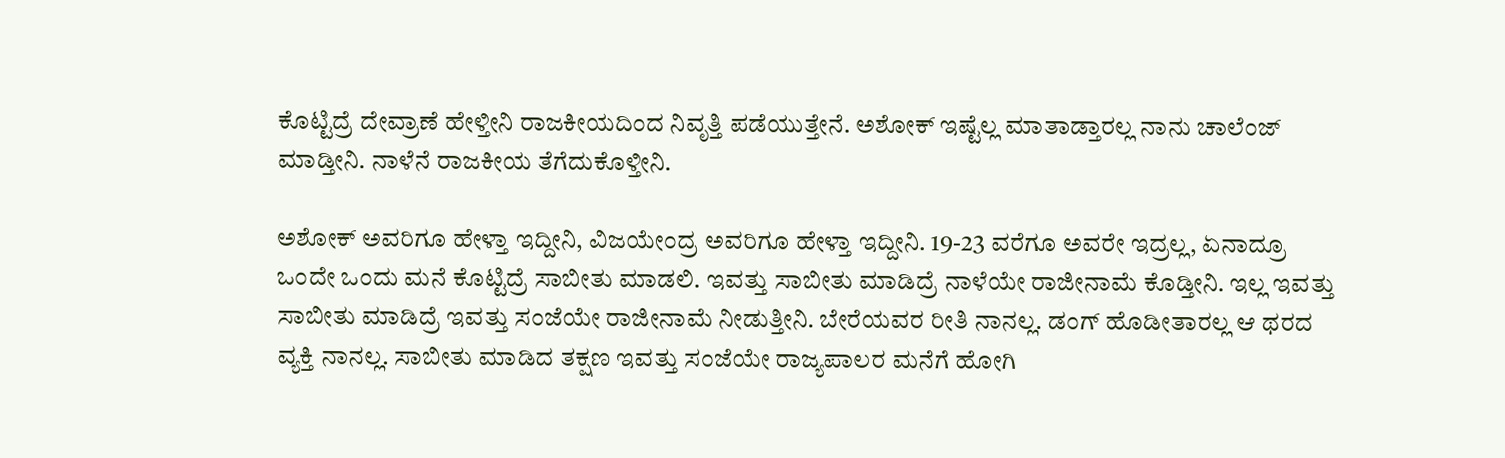ಕೊಟ್ಟಿದ್ರೆ ದೇವ್ರಾಣೆ ಹೇಳ್ತೀನಿ ರಾಜಕೀಯದಿಂದ ನಿವೃತ್ತಿ ಪಡೆಯುತ್ತೇನೆ. ಅಶೋಕ್ ಇಷ್ಟೆಲ್ಲ ಮಾತಾಡ್ತಾರಲ್ಲ ನಾನು ಚಾಲೆಂಜ್ ಮಾಡ್ತೀನಿ. ನಾಳೆನೆ ರಾಜಕೀಯ ತೆಗೆದುಕೊಳ್ತೀನಿ.

ಅಶೋಕ್ ಅವರಿಗೂ ಹೇಳ್ತಾ ಇದ್ದೀನಿ, ವಿಜಯೇಂದ್ರ ಅವರಿಗೂ ಹೇಳ್ತಾ ಇದ್ದೀನಿ. 19-23 ವರೆಗೂ ಅವರೇ ಇದ್ರಲ್ಲ, ಏನಾದ್ರೂ ಒಂದೇ ಒಂದು ಮನೆ ಕೊಟ್ಟಿದ್ರೆ ಸಾಬೀತು ಮಾಡಲಿ. ಇವತ್ತು ಸಾಬೀತು ಮಾಡಿದ್ರೆ ನಾಳೆಯೇ ರಾಜೀನಾಮೆ ಕೊಡ್ತೀನಿ. ಇಲ್ಲ ಇವತ್ತು ಸಾಬೀತು ಮಾಡಿದ್ರೆ ಇವತ್ತು ಸಂಜೆಯೇ ರಾಜೀನಾಮೆ ನೀಡುತ್ತೀನಿ. ಬೇರೆಯವರ ರೀತಿ ನಾನಲ್ಲ. ಡಂಗ್ ಹೊಡೀತಾರಲ್ಲ ಆ ಥರದ ವ್ಯಕ್ತಿ ನಾನಲ್ಲ. ಸಾಬೀತು ಮಾಡಿದ ತಕ್ಷಣ ಇವತ್ತು ಸಂಜೆಯೇ ರಾಜ್ಯಪಾಲರ ಮನೆಗೆ ಹೋಗಿ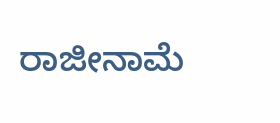ರಾಜೀನಾಮೆ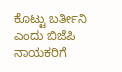ಕೊಟ್ಟು ಬರ್ತೀನಿ ಎಂದು ಬಿಜೆಪಿ ನಾಯಕರಿಗೆ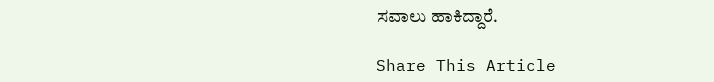ಸವಾಲು ಹಾಕಿದ್ದಾರೆ.

Share This Article